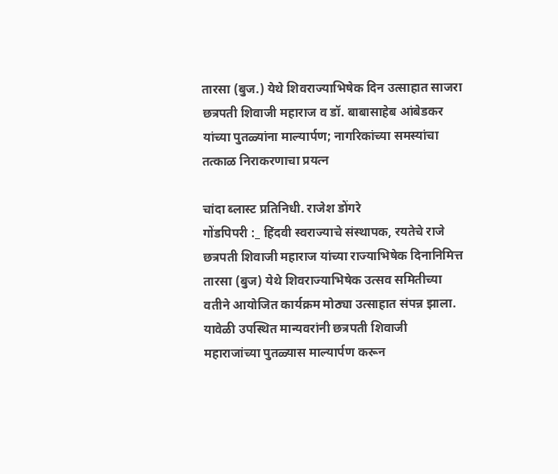तारसा (बुज.) येथे शिवराज्याभिषेक दिन उत्साहात साजरा
छत्रपती शिवाजी महाराज व डॉ. बाबासाहेब आंबेडकर यांच्या पुतळ्यांना माल्यार्पण; नागरिकांच्या समस्यांचा तत्काळ निराकरणाचा प्रयत्न

चांदा ब्लास्ट प्रतिनिधी. राजेश डोंगरे
गोंडपिपरी :_ हिंदवी स्वराज्याचे संस्थापक, रयतेचे राजे छत्रपती शिवाजी महाराज यांच्या राज्याभिषेक दिनानिमित्त तारसा (बुज) येथे शिवराज्याभिषेक उत्सव समितीच्या वतीने आयोजित कार्यक्रम मोठ्या उत्साहात संपन्न झाला. यावेळी उपस्थित मान्यवरांनी छत्रपती शिवाजी महाराजांच्या पुतळ्यास माल्यार्पण करून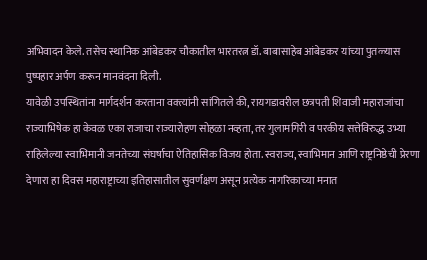अभिवादन केले. तसेच स्थानिक आंबेडकर चौकातील भारतरत्न डॉ. बाबासाहेब आंबेडकर यांच्या पुतळ्यास पुष्पहार अर्पण करून मानवंदना दिली.
यावेळी उपस्थितांना मार्गदर्शन करताना वक्त्यांनी सांगितले की, रायगडावरील छत्रपती शिवाजी महाराजांचा राज्याभिषेक हा केवळ एका राजाचा राज्यारोहण सोहळा नव्हता, तर गुलामगिरी व परकीय सत्तेविरुद्ध उभ्या राहिलेल्या स्वाभिमानी जनतेच्या संघर्षाचा ऐतिहासिक विजय होता. स्वराज्य, स्वाभिमान आणि राष्ट्रनिष्ठेची प्रेरणा देणारा हा दिवस महाराष्ट्राच्या इतिहासातील सुवर्णक्षण असून प्रत्येक नागरिकाच्या मनात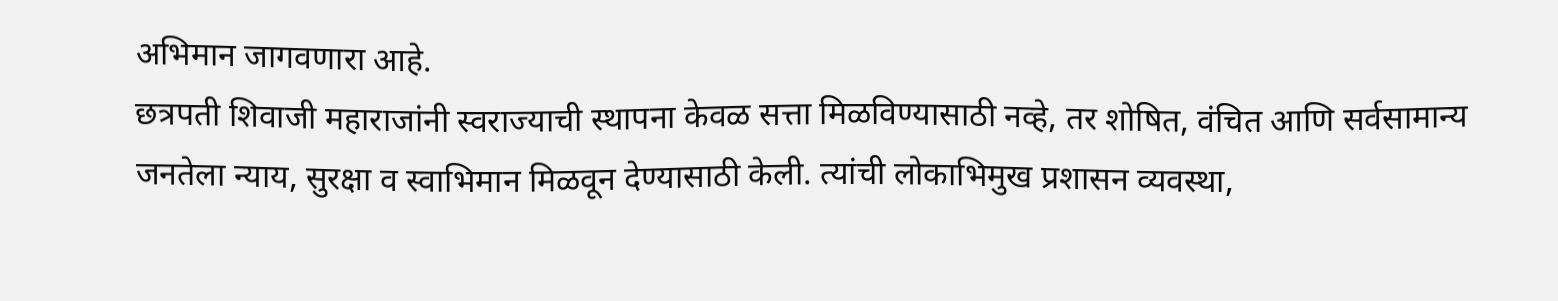अभिमान जागवणारा आहे.
छत्रपती शिवाजी महाराजांनी स्वराज्याची स्थापना केवळ सत्ता मिळविण्यासाठी नव्हे, तर शोषित, वंचित आणि सर्वसामान्य जनतेला न्याय, सुरक्षा व स्वाभिमान मिळवून देण्यासाठी केली. त्यांची लोकाभिमुख प्रशासन व्यवस्था,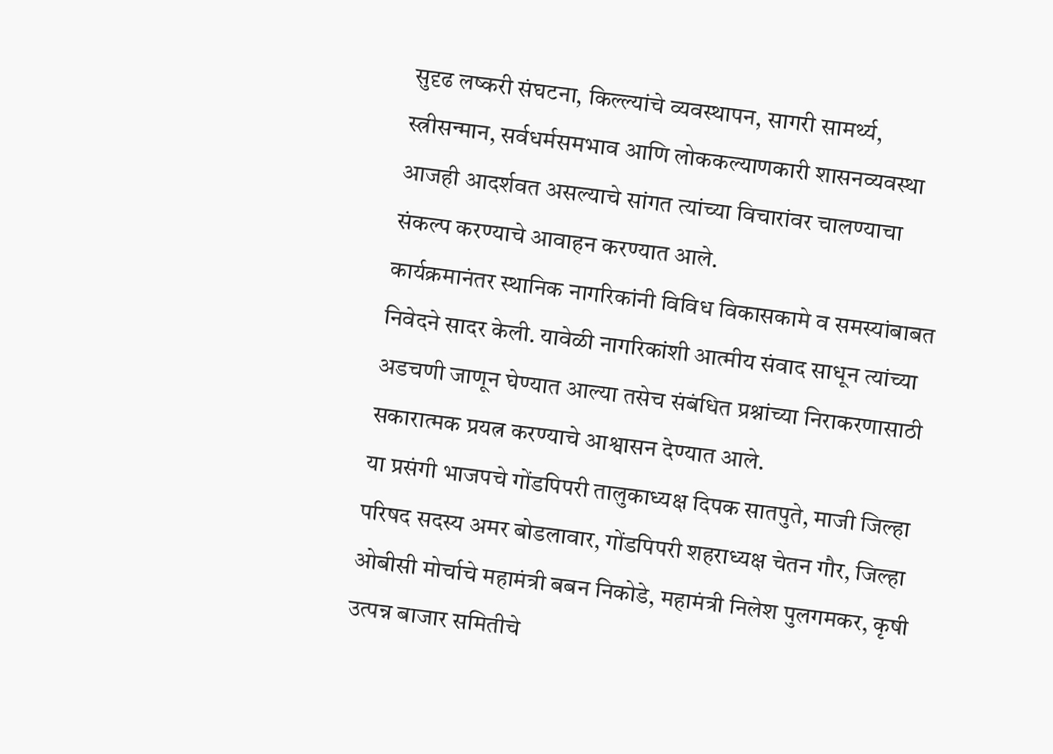सुदृढ लष्करी संघटना, किल्ल्यांचे व्यवस्थापन, सागरी सामर्थ्य, स्त्रीसन्मान, सर्वधर्मसमभाव आणि लोककल्याणकारी शासनव्यवस्था आजही आदर्शवत असल्याचे सांगत त्यांच्या विचारांवर चालण्याचा संकल्प करण्याचे आवाहन करण्यात आले.
कार्यक्रमानंतर स्थानिक नागरिकांनी विविध विकासकामे व समस्यांबाबत निवेदने सादर केली. यावेळी नागरिकांशी आत्मीय संवाद साधून त्यांच्या अडचणी जाणून घेण्यात आल्या तसेच संबंधित प्रश्नांच्या निराकरणासाठी सकारात्मक प्रयत्न करण्याचे आश्वासन देण्यात आले.
या प्रसंगी भाजपचे गोंडपिपरी तालुकाध्यक्ष दिपक सातपुते, माजी जिल्हा परिषद सदस्य अमर बोडलावार, गोंडपिपरी शहराध्यक्ष चेतन गौर, जिल्हा ओबीसी मोर्चाचे महामंत्री बबन निकोडे, महामंत्री निलेश पुलगमकर, कृषी उत्पन्न बाजार समितीचे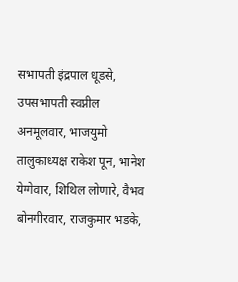सभापती इंद्रपाल धूडसे, उपसभापती स्वप्नील अनमूलवार, भाजयुमो तालुकाध्यक्ष राकेश पून, भानेश येग्गेवार, शिथिल लोणारे, वैभव बोनगीरवार, राजकुमार भडके,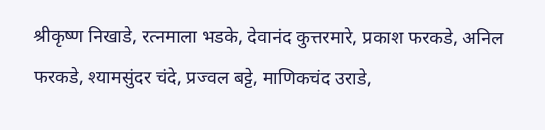श्रीकृष्ण निखाडे, रत्नमाला भडके, देवानंद कुत्तरमारे, प्रकाश फरकडे, अनिल फरकडे, श्यामसुंदर चंदे, प्रज्वल बट्टे, माणिकचंद उराडे,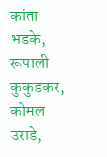कांता भडके, रूपाली कुकुडकर, कोमल उराडे,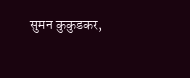सुमन कुकुडकर,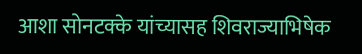आशा सोनटक्के यांच्यासह शिवराज्याभिषेक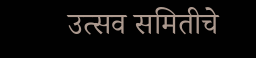उत्सव समितीचे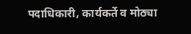पदाधिकारी, कार्यकर्ते व मोठ्या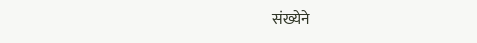संख्येने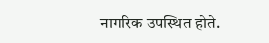नागरिक उपस्थित होते.